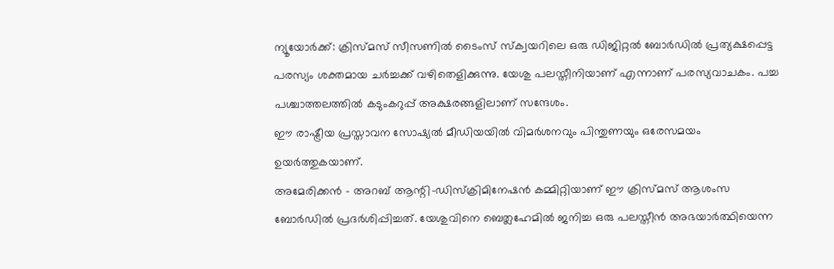ന്യൂയോർക്ക്: ക്രിസ്മസ് സീസണിൽ ടൈംസ് സ്ക്വയറിലെ ഒരു ഡിജിറ്റൽ ബോർഡിൽ പ്രത്യക്ഷപ്പെട്ട പരസ്യം ശക്തമായ ചർച്ചക്ക് വഴിതെളിക്കുന്നു. യേശു പലസ്തീനിയാണ് എന്നാണ് പരസ്യവാചകം. പച്ച പശ്ചാത്തലത്തിൽ കടുംകറുപ്പ് അക്ഷരങ്ങളിലാണ് സന്ദേശം.
ഈ രാഷ്ട്രീയ പ്രസ്താവന സോഷ്യൽ മീഡിയയിൽ വിമർശനവും പിന്തുണയും ഒരേസമയം ഉയർത്തുകയാണ്.
അമേരിക്കൻ – അറബ് ആന്റി-ഡിസ്ക്രിമിനേഷൻ കമ്മിറ്റിയാണ് ഈ ക്രിസ്മസ് ആശംസ ബോർഡിൽ പ്രദർശിപ്പിച്ചത്. യേശുവിനെ ബെത്ലഹേമിൽ ജനിച്ച ഒരു പലസ്തീൻ അഭയാർത്ഥിയെന്ന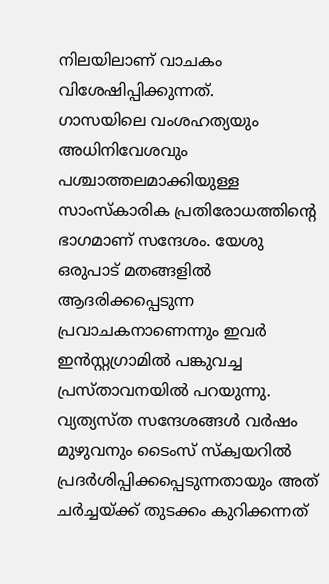നിലയിലാണ് വാചകം വിശേഷിപ്പിക്കുന്നത്.
ഗാസയിലെ വംശഹത്യയും അധിനിവേശവും പശ്ചാത്തലമാക്കിയുള്ള സാംസ്കാരിക പ്രതിരോധത്തിന്റെ ഭാഗമാണ് സന്ദേശം. യേശു ഒരുപാട് മതങ്ങളിൽ ആദരിക്കപ്പെടുന്ന പ്രവാചകനാണെന്നും ഇവർ ഇൻസ്റ്റഗ്രാമിൽ പങ്കുവച്ച പ്രസ്താവനയിൽ പറയുന്നു. വ്യത്യസ്ത സന്ദേശങ്ങൾ വർഷം മുഴുവനും ടൈംസ് സ്ക്വയറിൽ പ്രദർശിപ്പിക്കപ്പെടുന്നതായും അത് ചർച്ചയ്ക്ക് തുടക്കം കുറിക്കന്നത്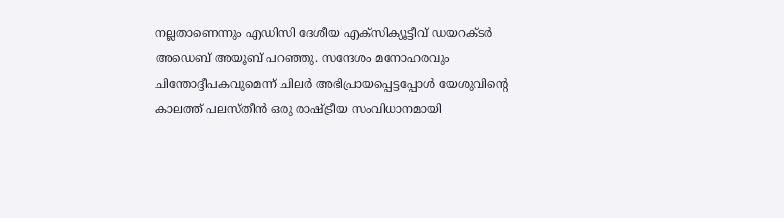നല്ലതാണെന്നും എഡിസി ദേശീയ എക്സിക്യൂട്ടീവ് ഡയറക്ടർ അഡെബ് അയൂബ് പറഞ്ഞു. സന്ദേശം മനോഹരവും ചിന്തോദ്ദീപകവുമെന്ന് ചിലർ അഭിപ്രായപ്പെട്ടപ്പോൾ യേശുവിന്റെ കാലത്ത് പലസ്തീൻ ഒരു രാഷ്ട്രീയ സംവിധാനമായി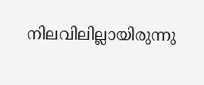നിലവിലില്ലായിരുന്നു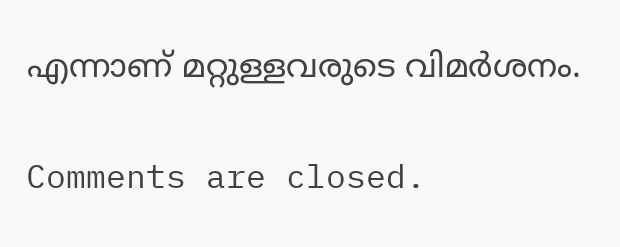എന്നാണ് മറ്റുള്ളവരുടെ വിമർശനം.

Comments are closed.